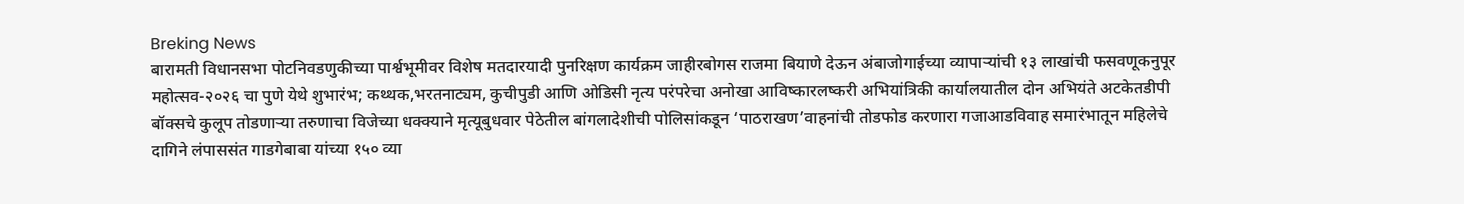Breking News
बारामती विधानसभा पोटनिवडणुकीच्या पार्श्वभूमीवर विशेष मतदारयादी पुनरिक्षण कार्यक्रम जाहीरबोगस राजमा बियाणे देऊन अंबाजोगाईच्या व्यापाऱ्यांची १३ लाखांची फसवणूकनुपूर महोत्सव-२०२६ चा पुणे येथे शुभारंभ; कथ्थक,भरतनाट्यम, कुचीपुडी आणि ओडिसी नृत्य परंपरेचा अनोखा आविष्कारलष्करी अभियांत्रिकी कार्यालयातील दोन अभियंते अटकेतडीपी बॉक्सचे कुलूप तोडणाऱ्या तरुणाचा विजेच्या धक्क्याने मृत्यूबुधवार पेठेतील बांगलादेशीची पोलिसांकडून ‘पाठराखण’वाहनांची तोडफोड करणारा गजाआडविवाह समारंभातून महिलेचे दागिने लंपाससंत गाडगेबाबा यांच्या १५० व्या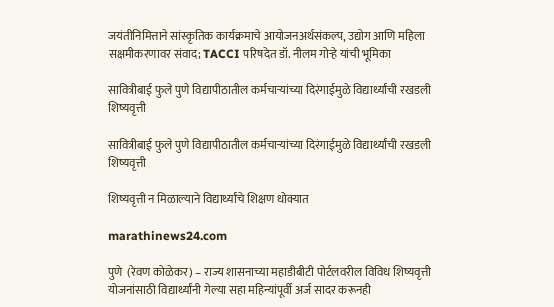जयंतीनिमित्ताने सांस्कृतिक कार्यक्रमाचे आयोजनअर्थसंकल्प, उद्योग आणि महिला सक्षमीकरणावर संवाद; TACCI परिषदेत डॉ. नीलम गोऱ्हे यांची भूमिका

सावित्रीबाई फुले पुणे विद्यापीठातील कर्मचाऱ्यांच्या दिरंगाईमुळे विद्यार्थ्यांची रखडली शिष्यवृत्ती

सावित्रीबाई फुले पुणे विद्यापीठातील कर्मचाऱ्यांच्या दिरंगाईमुळे विद्यार्थ्यांची रखडली शिष्यवृत्ती

शिष्यवृत्ती न मिळाल्याने विद्यार्थ्यांचे शिक्षण धोक्यात

marathinews24.com

पुणे  (रेवण कोळेकर) – राज्य शासनाच्या महाडीबीटी पोर्टलवरील विविध शिष्यवृत्ती योजनांसाठी विद्यार्थ्यांनी गेल्या सहा महिन्यांपूर्वी अर्ज सादर करूनही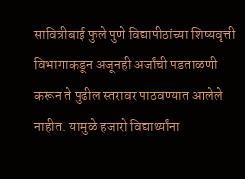सावित्रीबाई फुले पुणे विद्यापीठांच्या शिष्यवृत्ती विभागाकडून अजूनही अर्जांची पडताळणी करून ते पुढील स्तरावर पाठवण्यात आलेले नाहीत. यामुळे हजारो विद्यार्थ्यांना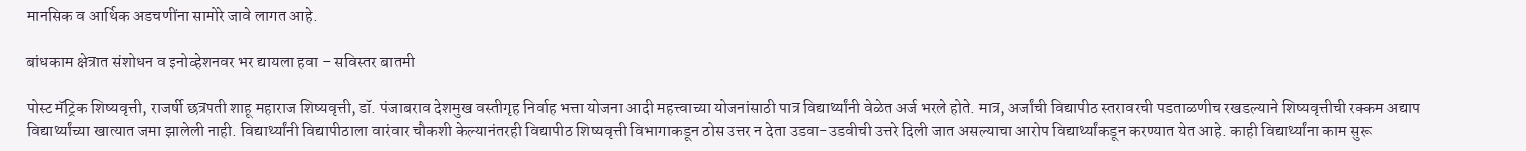मानसिक व आर्थिक अडचणींना सामोरे जावे लागत आहे.

बांधकाम क्षेत्रात संशोधन व इनोव्हेशनवर भर द्यायला हवा – सविस्तर बातमी

पोस्ट मॅट्रिक शिष्यवृत्ती, राजर्षी छत्रपती शाहू महाराज शिष्यवृत्ती, डॉ. पंजाबराव देशमुख वस्तीगृह निर्वाह भत्ता योजना आदी महत्त्वाच्या योजनांसाठी पात्र विद्यार्थ्यांनी वेळेत अर्ज भरले होते. मात्र, अर्जांची विद्यापीठ स्तरावरची पडताळणीच रखडल्याने शिष्यवृत्तीची रक्कम अद्याप विद्यार्थ्यांच्या खात्यात जमा झालेली नाही. विद्यार्थ्यांनी विद्यापीठाला वारंवार चौकशी केल्यानंतरही विद्यापीठ शिष्यवृत्ती विभागाकडून ठोस उत्तर न देता उडवा-उडवीची उत्तरे दिली जात असल्याचा आरोप विद्यार्थ्यांकडून करण्यात येत आहे. काही विद्यार्थ्यांना काम सुरू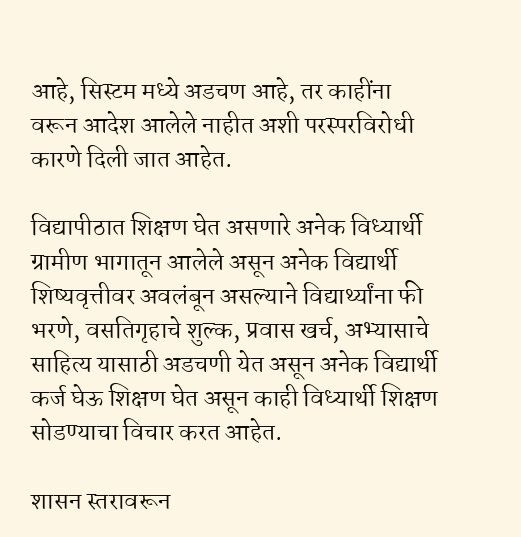आहे, सिस्टम मध्ये अडचण आहे, तर काहींना वरून आदेश आलेले नाहीत अशी परस्परविरोधी कारणे दिली जात आहेत.

विद्यापीठात शिक्षण घेत असणारे अनेक विध्यार्थी ग्रामीण भागातून आलेले असून अनेक विद्यार्थी शिष्यवृत्तीवर अवलंबून असल्याने विद्यार्थ्यांना फी भरणे, वसतिगृहाचे शुल्क, प्रवास खर्च, अभ्यासाचे साहित्य यासाठी अडचणी येत असून अनेक विद्यार्थी कर्ज घेऊ शिक्षण घेत असून काही विध्यार्थी शिक्षण सोडण्याचा विचार करत आहेत.

शासन स्तरावरून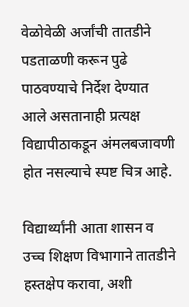वेळोवेळी अर्जांची तातडीने पडताळणी करून पुढे पाठवण्याचे निर्देश देण्यात आले असतानाही प्रत्यक्ष विद्यापीठाकडून अंमलबजावणी होत नसल्याचे स्पष्ट चित्र आहे.

विद्यार्थ्यांनी आता शासन व उच्च शिक्षण विभागाने तातडीने हस्तक्षेप करावा, अशी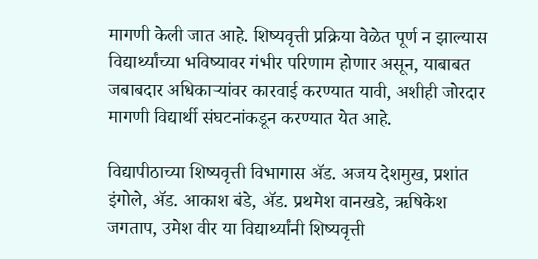मागणी केली जात आहे. शिष्यवृत्ती प्रक्रिया वेळेत पूर्ण न झाल्यास विद्यार्थ्यांच्या भविष्यावर गंभीर परिणाम होणार असून, याबाबत जबाबदार अधिकाऱ्यांवर कारवाई करण्यात यावी, अशीही जोरदार मागणी विद्यार्थी संघटनांकडून करण्यात येत आहे.

विद्यापीठाच्या शिष्यवृत्ती विभागास ॲड. अजय देशमुख, प्रशांत इंगोले, ॲड. आकाश बंडे, ॲड. प्रथमेश वानखडे, ऋषिकेश जगताप, उमेश वीर या विद्यार्थ्यांनी शिष्यवृत्ती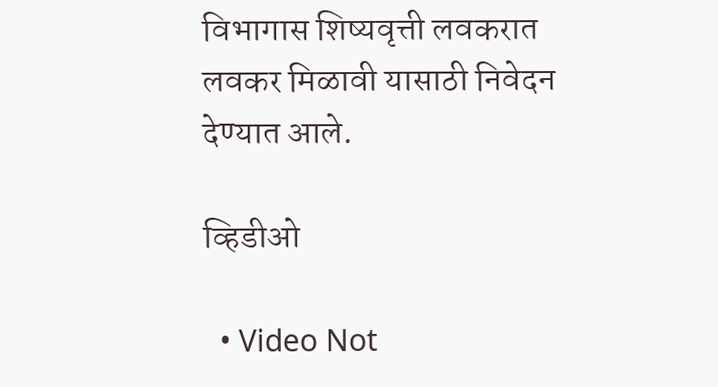विभागास शिष्यवृत्ती लवकरात लवकर मिळावी यासाठी निवेदन देण्यात आले.

व्हिडीओ

  • Video Not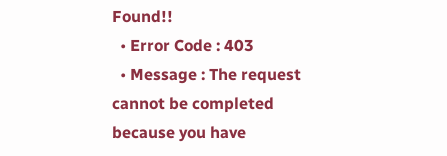Found!!
  • Error Code : 403
  • Message : The request cannot be completed because you have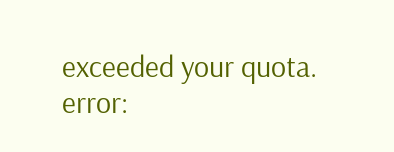exceeded your quota.
error: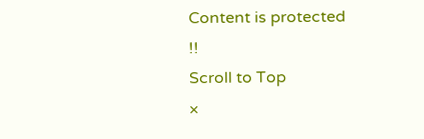Content is protected !!
Scroll to Top
×